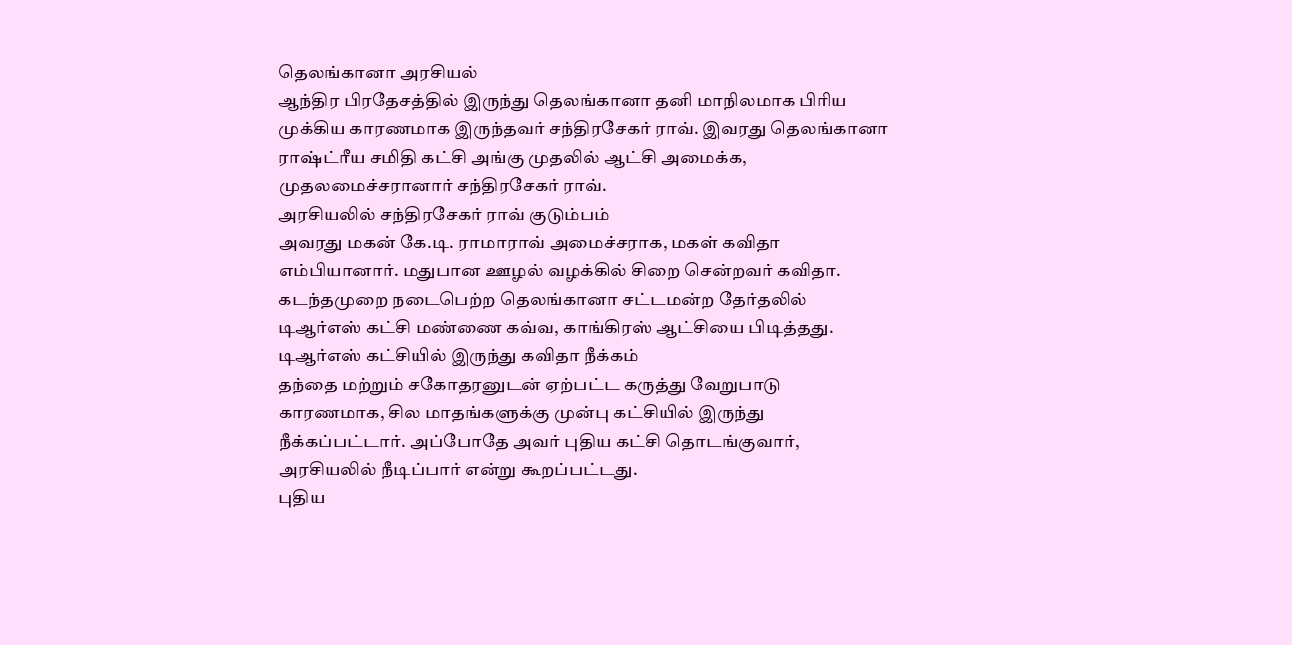தெலங்கானா அரசியல்
ஆந்திர பிரதேசத்தில் இருந்து தெலங்கானா தனி மாநிலமாக பிரிய முக்கிய காரணமாக இருந்தவர் சந்திரசேகர் ராவ். இவரது தெலங்கானா ராஷ்ட்ரீய சமிதி கட்சி அங்கு முதலில் ஆட்சி அமைக்க, முதலமைச்சரானார் சந்திரசேகர் ராவ்.
அரசியலில் சந்திரசேகர் ராவ் குடும்பம்
அவரது மகன் கே.டி. ராமாராவ் அமைச்சராக, மகள் கவிதா எம்பியானார். மதுபான ஊழல் வழக்கில் சிறை சென்றவர் கவிதா. கடந்தமுறை நடைபெற்ற தெலங்கானா சட்டமன்ற தேர்தலில் டிஆர்எஸ் கட்சி மண்ணை கவ்வ, காங்கிரஸ் ஆட்சியை பிடித்தது.
டிஆர்எஸ் கட்சியில் இருந்து கவிதா நீக்கம்
தந்தை மற்றும் சகோதரனுடன் ஏற்பட்ட கருத்து வேறுபாடு காரணமாக, சில மாதங்களுக்கு முன்பு கட்சியில் இருந்து நீக்கப்பட்டார். அப்போதே அவர் புதிய கட்சி தொடங்குவார், அரசியலில் நீடிப்பார் என்று கூறப்பட்டது.
புதிய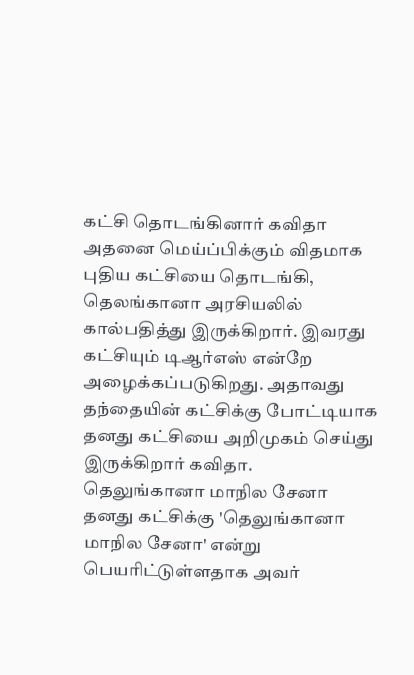கட்சி தொடங்கினார் கவிதா
அதனை மெய்ப்பிக்கும் விதமாக புதிய கட்சியை தொடங்கி, தெலங்கானா அரசியலில் கால்பதித்து இருக்கிறார். இவரது கட்சியும் டிஆர்எஸ் என்றே அழைக்கப்படுகிறது. அதாவது தந்தையின் கட்சிக்கு போட்டியாக தனது கட்சியை அறிமுகம் செய்து இருக்கிறார் கவிதா.
தெலுங்கானா மாநில சேனா
தனது கட்சிக்கு 'தெலுங்கானா மாநில சேனா' என்று பெயரிட்டுள்ளதாக அவர்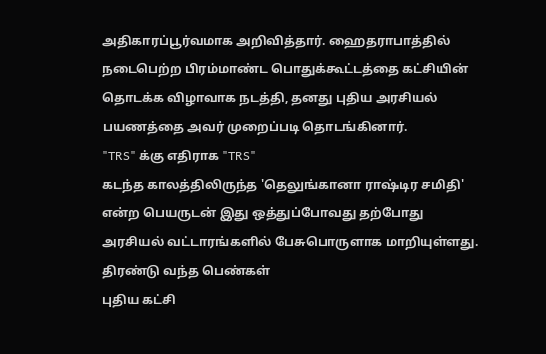அதிகாரப்பூர்வமாக அறிவித்தார். ஹைதராபாத்தில் நடைபெற்ற பிரம்மாண்ட பொதுக்கூட்டத்தை கட்சியின் தொடக்க விழாவாக நடத்தி, தனது புதிய அரசியல் பயணத்தை அவர் முறைப்படி தொடங்கினார்.
"TRS" க்கு எதிராக "TRS"
கடந்த காலத்திலிருந்த 'தெலுங்கானா ராஷ்டிர சமிதி' என்ற பெயருடன் இது ஒத்துப்போவது தற்போது அரசியல் வட்டாரங்களில் பேசுபொருளாக மாறியுள்ளது.
திரண்டு வந்த பெண்கள்
புதிய கட்சி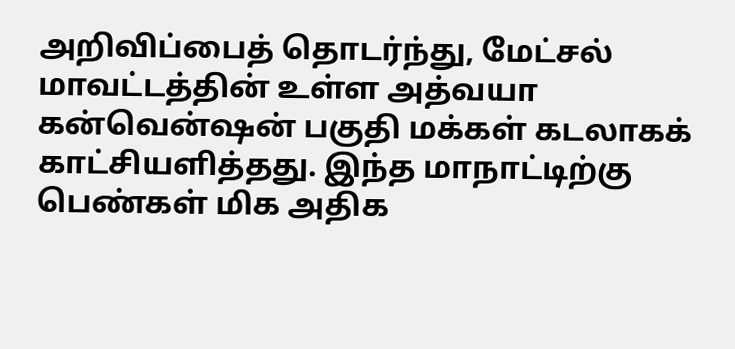அறிவிப்பைத் தொடர்ந்து, மேட்சல் மாவட்டத்தின் உள்ள அத்வயா கன்வென்ஷன் பகுதி மக்கள் கடலாகக் காட்சியளித்தது. இந்த மாநாட்டிற்கு பெண்கள் மிக அதிக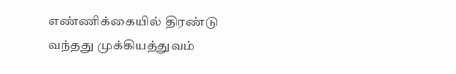எண்ணிக்கையில் திரண்டு வந்தது முக்கியத்துவம்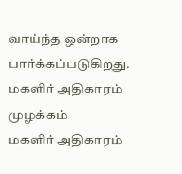வாய்ந்த ஒன்றாக பார்க்கப்படுகிறது.
மகளிர் அதிகாரம் முழக்கம்
மகளிர் அதிகாரம்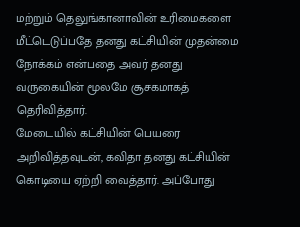மற்றும் தெலுங்கானாவின் உரிமைகளை மீட்டெடுப்பதே தனது கட்சியின் முதன்மை நோக்கம் என்பதை அவர் தனது வருகையின் மூலமே சூசகமாகத் தெரிவித்தார்.
மேடையில் கட்சியின் பெயரை அறிவித்தவுடன், கவிதா தனது கட்சியின் கொடியை ஏற்றி வைத்தார். அப்போது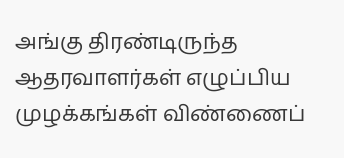அங்கு திரண்டிருந்த ஆதரவாளர்கள் எழுப்பிய முழக்கங்கள் விண்ணைப்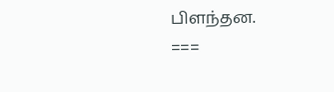பிளந்தன.
===